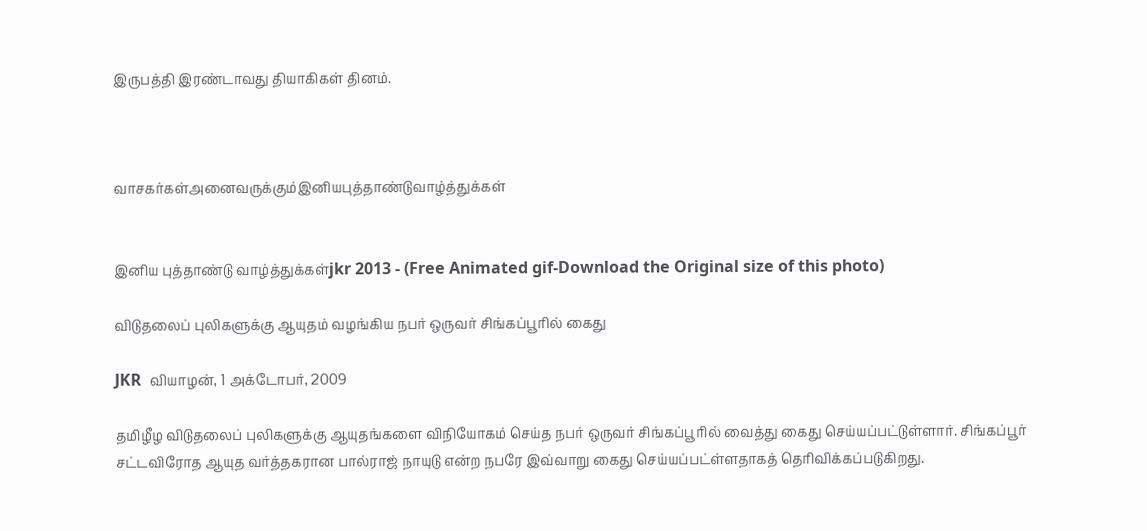இருபத்தி இரண்டாவது தியாகிகள் தினம்.



வாசகர்கள்அனைவருக்கும்இனியபுத்தாண்டுவாழ்த்துக்கள்


இனிய புத்தாண்டு வாழ்த்துக்கள்jkr 2013 - (Free Animated gif-Download the Original size of this photo)

விடுதலைப் புலிகளுக்கு ஆயுதம் வழங்கிய நபர் ஒருவர் சிங்கப்பூரில் கைது

JKR  வியாழன், 1 அக்டோபர், 2009

தமிழீழ விடுதலைப் புலிகளுக்கு ஆயுதங்களை விநியோகம் செய்த நபர் ஒருவர் சிங்கப்பூரில் வைத்து கைது செய்யப்பட்டுள்ளார். சிங்கப்பூர் சட்டவிரோத ஆயுத வர்த்தகரான பால்ராஜ் நாயுடு என்ற நபரே இவ்வாறு கைது செய்யப்பட்ள்ளதாகத் தெரிவிக்கப்படுகிறது.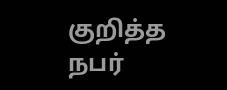குறித்த நபர்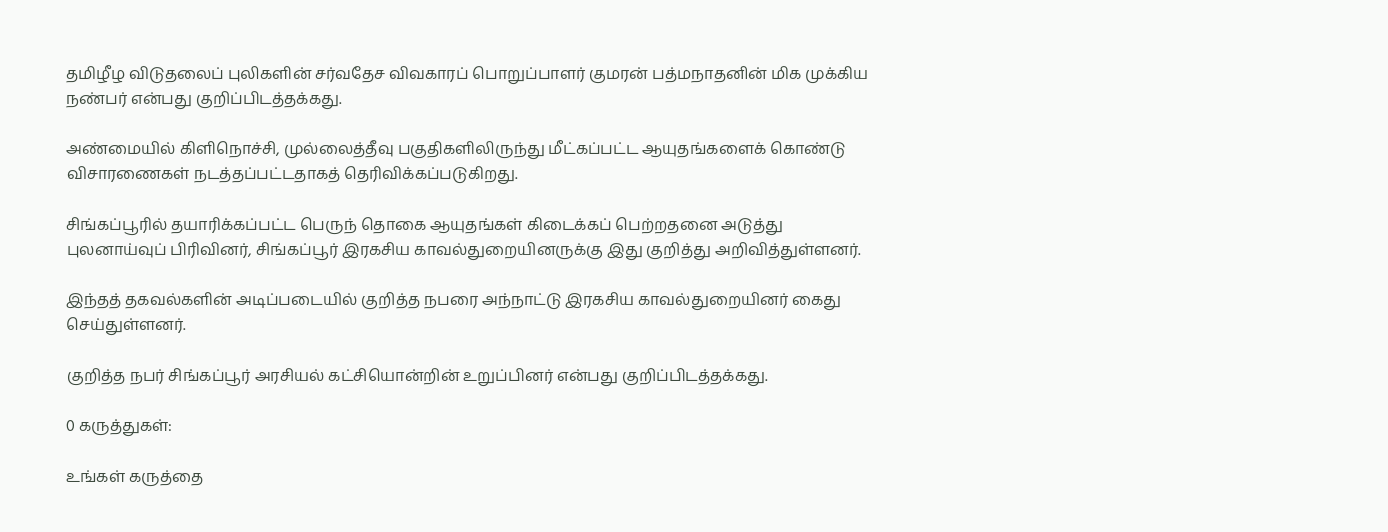தமிழீழ விடுதலைப் புலிகளின் சர்வதேச விவகாரப் பொறுப்பாளர் குமரன் பத்மநாதனின் மிக முக்கிய நண்பர் என்பது குறிப்பிடத்தக்கது.

அண்மையில் கிளிநொச்சி, முல்லைத்தீவு பகுதிகளிலிருந்து மீட்கப்பட்ட ஆயுதங்களைக் கொண்டு விசாரணைகள் நடத்தப்பட்டதாகத் தெரிவிக்கப்படுகிறது.

சிங்கப்பூரில் தயாரிக்கப்பட்ட பெருந் தொகை ஆயுதங்கள் கிடைக்கப் பெற்றதனை அடுத்து புலனாய்வுப் பிரிவினர், சிங்கப்பூர் இரகசிய காவல்துறையினருக்கு இது குறித்து அறிவித்துள்ளனர்.

இந்தத் தகவல்களின் அடிப்படையில் குறித்த நபரை அந்நாட்டு இரகசிய காவல்துறையினர் கைது செய்துள்ளனர்.

குறித்த நபர் சிங்கப்பூர் அரசியல் கட்சியொன்றின் உறுப்பினர் என்பது குறிப்பிடத்தக்கது.

0 கருத்துகள்:

உங்கள் கருத்தை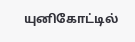யுனிகோட்டில்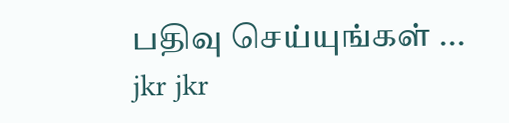பதிவு செய்யுங்கள் ...
jkr jkr